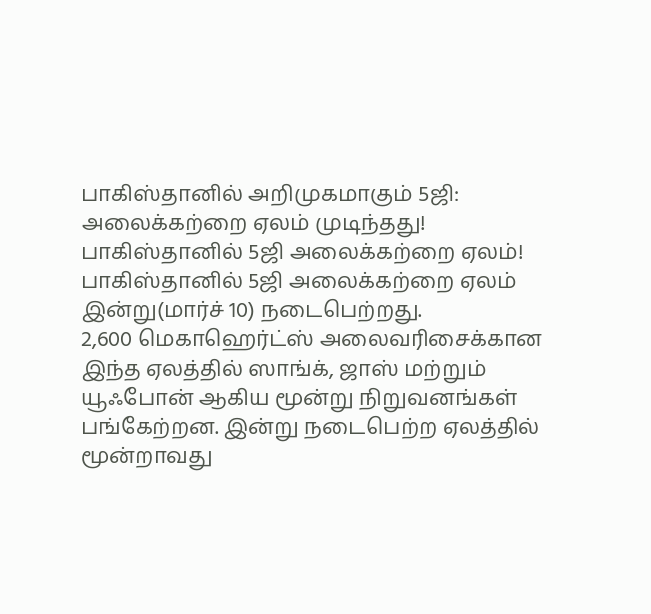பாகிஸ்தானில் அறிமுகமாகும் 5ஜி: அலைக்கற்றை ஏலம் முடிந்தது!
பாகிஸ்தானில் 5ஜி அலைக்கற்றை ஏலம்!
பாகிஸ்தானில் 5ஜி அலைக்கற்றை ஏலம் இன்று(மார்ச் 10) நடைபெற்றது.
2,600 மெகாஹெர்ட்ஸ் அலைவரிசைக்கான இந்த ஏலத்தில் ஸாங்க், ஜாஸ் மற்றும் யூஃபோன் ஆகிய மூன்று நிறுவனங்கள் பங்கேற்றன. இன்று நடைபெற்ற ஏலத்தில் மூன்றாவது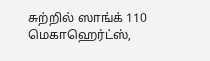சுற்றில் ஸாங்க் 110 மெகாஹெர்ட்ஸ்,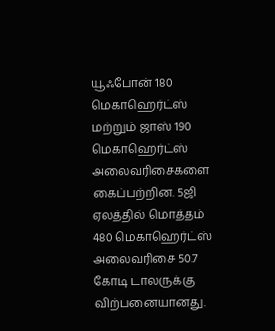யூஃபோன் 180 மெகாஹெர்ட்ஸ் மற்றும் ஜாஸ் 190 மெகாஹெர்ட்ஸ் அலைவரிசைகளை கைப்பற்றின. 5ஜி ஏலத்தில் மொத்தம் 480 மெகாஹெர்ட்ஸ் அலைவரிசை 50.7 கோடி டாலருக்கு விற்பனையானது.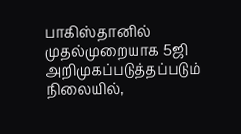பாகிஸ்தானில் முதல்முறையாக 5ஜி அறிமுகப்படுத்தப்படும் நிலையில்,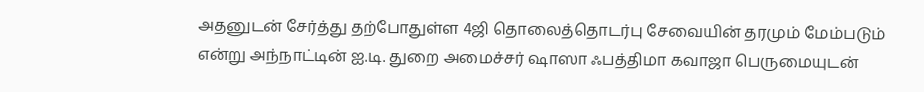அதனுடன் சேர்த்து தற்போதுள்ள 4ஜி தொலைத்தொடர்பு சேவையின் தரமும் மேம்படும் என்று அந்நாட்டின் ஐ.டி. துறை அமைச்சர் ஷாஸா ஃபத்திமா கவாஜா பெருமையுடன்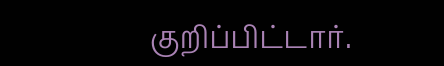குறிப்பிட்டார்.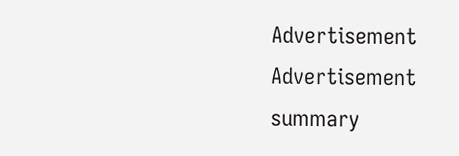Advertisement
Advertisement
summary